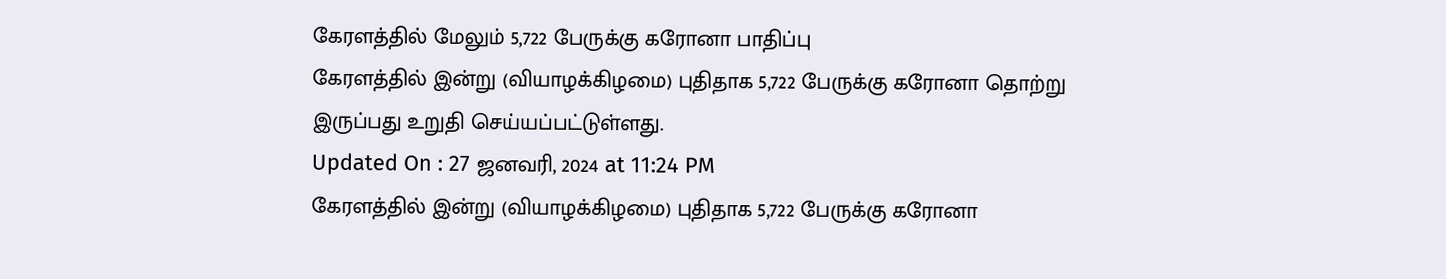கேரளத்தில் மேலும் 5,722 பேருக்கு கரோனா பாதிப்பு
கேரளத்தில் இன்று (வியாழக்கிழமை) புதிதாக 5,722 பேருக்கு கரோனா தொற்று இருப்பது உறுதி செய்யப்பட்டுள்ளது.
Updated On : 27 ஜனவரி, 2024 at 11:24 PM
கேரளத்தில் இன்று (வியாழக்கிழமை) புதிதாக 5,722 பேருக்கு கரோனா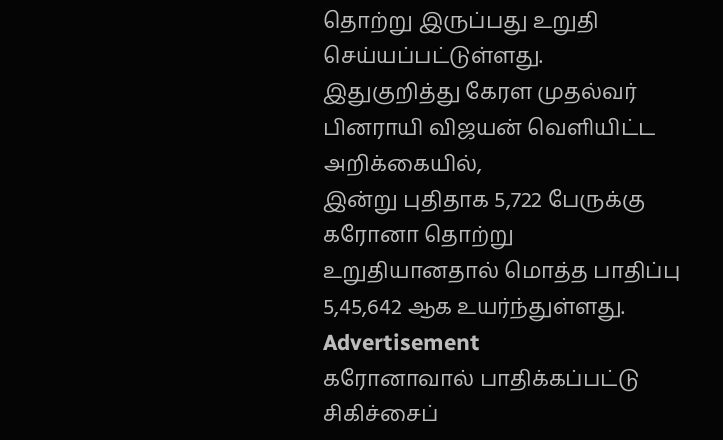தொற்று இருப்பது உறுதி செய்யப்பட்டுள்ளது.
இதுகுறித்து கேரள முதல்வர் பினராயி விஜயன் வெளியிட்ட அறிக்கையில்,
இன்று புதிதாக 5,722 பேருக்கு கரோனா தொற்று உறுதியானதால் மொத்த பாதிப்பு 5,45,642 ஆக உயர்ந்துள்ளது.
Advertisement
கரோனாவால் பாதிக்கப்பட்டு சிகிச்சைப்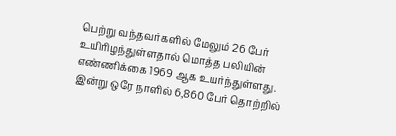பெற்று வந்தவர்களில் மேலும் 26 பேர் உயிரிழந்துள்ளதால் மொத்த பலியின் எண்ணிக்கை 1969 ஆக உயர்ந்துள்ளது.
இன்று ஒரே நாளில் 6,860 பேர் தொற்றில்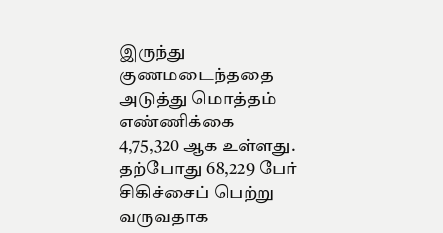இருந்து குணமடைந்ததை அடுத்து மொத்தம் எண்ணிக்கை 4,75,320 ஆக உள்ளது. தற்போது 68,229 பேர் சிகிச்சைப் பெற்று வருவதாக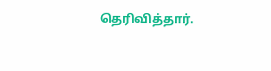தெரிவித்தார்.